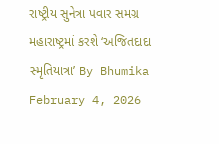રાષ્ટ્રીય સુનેત્રા પવાર સમગ્ર મહારાષ્ટ્રમાં કરશે ‘અજિતદાદા સ્મૃતિયાત્રા’ By Bhumika February 4, 2026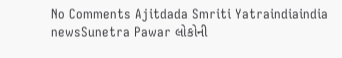No Comments Ajitdada Smriti Yatraindiaindia newsSunetra Pawar લોકોની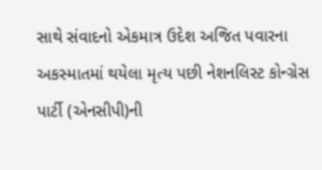સાથે સંવાદનો એકમાત્ર ઉદેશ અજિત પવારના અકસ્માતમાં થયેલા મૃત્ય પછી નેશનલિસ્ટ કોન્ગ્રેસ પાર્ટી (એનસીપી)ની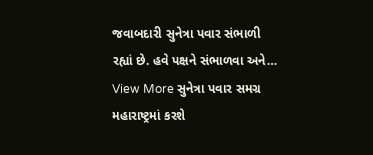જવાબદારી સુનેત્રા પવાર સંભાળી રહ્યાં છે. હવે પક્ષને સંભાળવા અને… View More સુનેત્રા પવાર સમગ્ર મહારાષ્ટ્રમાં કરશે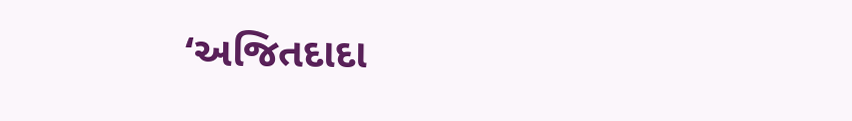‘અજિતદાદા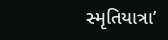સ્મૃતિયાત્રા’